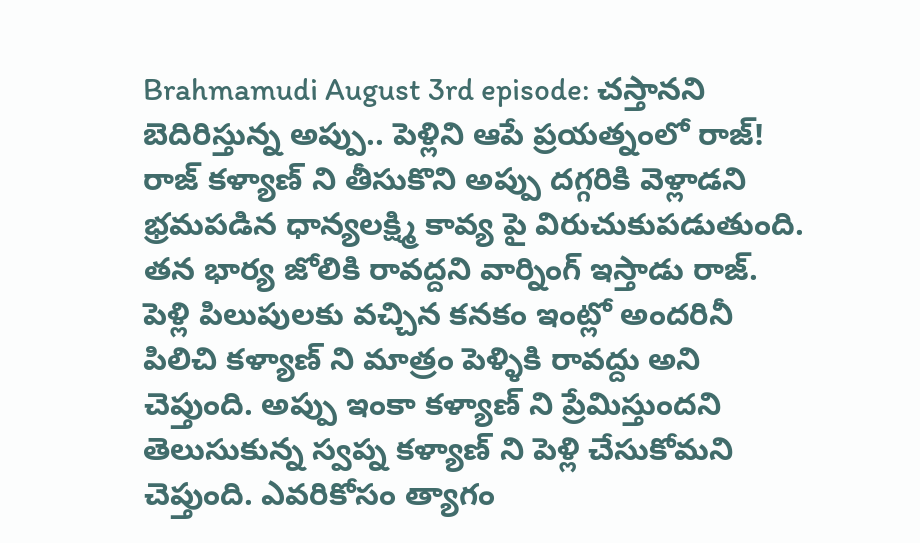Brahmamudi August 3rd episode: చస్తానని బెదిరిస్తున్న అప్పు.. పెళ్లిని ఆపే ప్రయత్నంలో రాజ్!
రాజ్ కళ్యాణ్ ని తీసుకొని అప్పు దగ్గరికి వెళ్లాడని భ్రమపడిన ధాన్యలక్ష్మి కావ్య పై విరుచుకుపడుతుంది. తన భార్య జోలికి రావద్దని వార్నింగ్ ఇస్తాడు రాజ్. పెళ్లి పిలుపులకు వచ్చిన కనకం ఇంట్లో అందరినీ పిలిచి కళ్యాణ్ ని మాత్రం పెళ్ళికి రావద్దు అని చెప్తుంది. అప్పు ఇంకా కళ్యాణ్ ని ప్రేమిస్తుందని తెలుసుకున్న స్వప్న కళ్యాణ్ ని పెళ్లి చేసుకోమని చెప్తుంది. ఎవరికోసం త్యాగం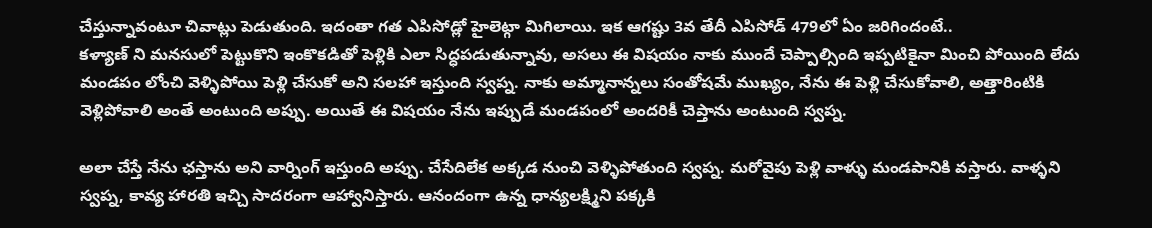చేస్తున్నావంటూ చివాట్లు పెడుతుంది. ఇదంతా గత ఎపిసోడ్లో హైలెట్గా మిగిలాయి. ఇక ఆగష్టు 3వ తేదీ ఎపిసోడ్ 479లో ఏం జరిగిందంటే..
కళ్యాణ్ ని మనసులో పెట్టుకొని ఇంకొకడితో పెళ్లికి ఎలా సిద్ధపడుతున్నావు, అసలు ఈ విషయం నాకు ముందే చెప్పాల్సింది ఇప్పటికైనా మించి పోయింది లేదు మండపం లోంచి వెళ్ళిపోయి పెళ్లి చేసుకో అని సలహా ఇస్తుంది స్వప్న. నాకు అమ్మానాన్నలు సంతోషమే ముఖ్యం, నేను ఈ పెళ్లి చేసుకోవాలి, అత్తారింటికి వెళ్లిపోవాలి అంతే అంటుంది అప్పు. అయితే ఈ విషయం నేను ఇప్పుడే మండపంలో అందరికీ చెప్తాను అంటుంది స్వప్న.

అలా చేస్తే నేను ఛస్తాను అని వార్నింగ్ ఇస్తుంది అప్పు. చేసేదిలేక అక్కడ నుంచి వెళ్ళిపోతుంది స్వప్న. మరోవైపు పెళ్లి వాళ్ళు మండపానికి వస్తారు. వాళ్ళని స్వప్న, కావ్య హారతి ఇచ్చి సాదరంగా ఆహ్వానిస్తారు. ఆనందంగా ఉన్న ధాన్యలక్ష్మిని పక్కకి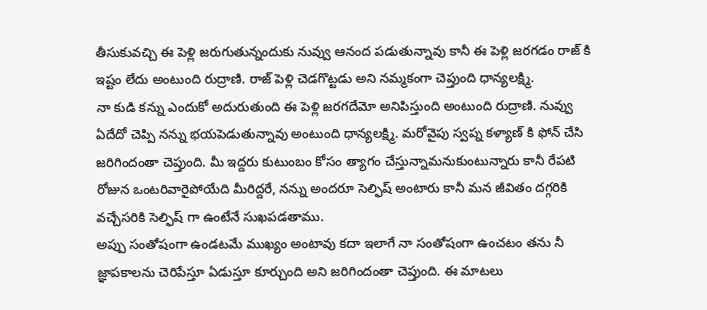తీసుకువచ్చి ఈ పెళ్లి జరుగుతున్నందుకు నువ్వు ఆనంద పడుతున్నావు కానీ ఈ పెళ్లి జరగడం రాజ్ కి ఇష్టం లేదు అంటుంది రుద్రాణి. రాజ్ పెళ్లి చెడగొట్టడు అని నమ్మకంగా చెప్తుంది ధాన్యలక్ష్మి.
నా కుడి కన్ను ఎందుకో అదురుతుంది ఈ పెళ్లి జరగదేమో అనిపిస్తుంది అంటుంది రుద్రాణి. నువ్వు ఏదేదో చెప్పి నన్ను భయపెడుతున్నావు అంటుంది ధాన్యలక్ష్మి. మరోవైపు స్వప్న కళ్యాణ్ కి ఫోన్ చేసి జరిగిందంతా చెప్తుంది. మీ ఇద్దరు కుటుంబం కోసం త్యాగం చేస్తున్నామనుకుంటున్నారు కానీ రేపటి రోజున ఒంటరివారైపోయేది మీరిద్దరే, నన్ను అందరూ సెల్ఫిష్ అంటారు కానీ మన జీవితం దగ్గరికి వచ్చేసరికి సెల్ఫిష్ గా ఉంటేనే సుఖపడతాము.
అప్పు సంతోషంగా ఉండటమే ముఖ్యం అంటావు కదా ఇలాగే నా సంతోషంగా ఉంచటం తను నీ జ్ఞాపకాలను చెరిపేస్తూ ఏడుస్తూ కూర్చుంది అని జరిగిందంతా చెప్తుంది. ఈ మాటలు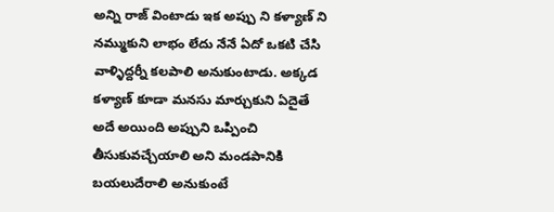అన్ని రాజ్ వింటాడు ఇక అప్పు ని కళ్యాణ్ ని నమ్ముకుని లాభం లేదు నేనే ఏదో ఒకటి చేసి వాళ్ళిద్దర్నీ కలపాలి అనుకుంటాడు. అక్కడ కళ్యాణ్ కూడా మనసు మార్చుకుని ఏదైతే అదే అయింది అప్పుని ఒప్పించి తీసుకువచ్చేయాలి అని మండపానికి బయలుదేరాలి అనుకుంటే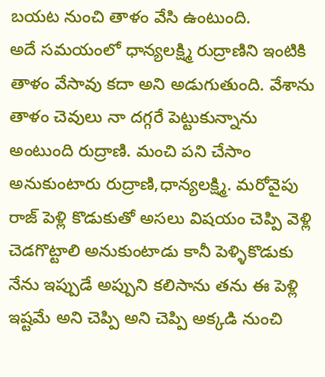బయట నుంచి తాళం వేసి ఉంటుంది.
అదే సమయంలో ధాన్యలక్ష్మి రుద్రాణిని ఇంటికి తాళం వేసావు కదా అని అడుగుతుంది. వేశాను తాళం చెవులు నా దగ్గరే పెట్టుకున్నాను అంటుంది రుద్రాణి. మంచి పని చేసాం అనుకుంటారు రుద్రాణి,ధాన్యలక్ష్మి. మరోవైపు రాజ్ పెళ్లి కొడుకుతో అసలు విషయం చెప్పి వెళ్లి చెడగొట్టాలి అనుకుంటాడు కానీ పెళ్ళికొడుకు నేను ఇప్పుడే అప్పుని కలిసాను తను ఈ పెళ్లి ఇష్టమే అని చెప్పి అని చెప్పి అక్కడి నుంచి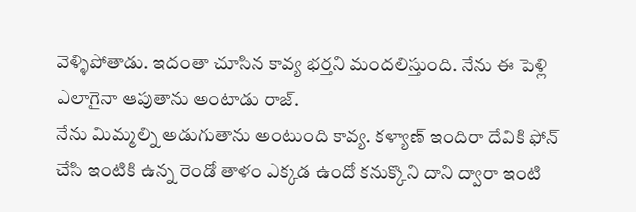వెళ్ళిపోతాడు. ఇదంతా చూసిన కావ్య భర్తని మందలిస్తుంది. నేను ఈ పెళ్లి ఎలాగైనా ఆపుతాను అంటాడు రాజ్.
నేను మిమ్మల్ని అడుగుతాను అంటుంది కావ్య. కళ్యాణ్ ఇందిరా దేవికి ఫోన్ చేసి ఇంటికి ఉన్న రెండో తాళం ఎక్కడ ఉందో కనుక్కొని దాని ద్వారా ఇంటి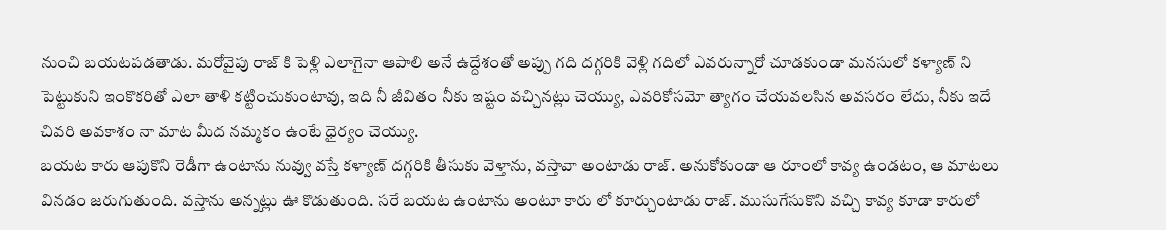నుంచి బయటపడతాడు. మరోవైపు రాజ్ కి పెళ్లి ఎలాగైనా ఆపాలి అనే ఉద్దేశంతో అప్పు గది దగ్గరికి వెళ్లి గదిలో ఎవరున్నారో చూడకుండా మనసులో కళ్యాణ్ ని పెట్టుకుని ఇంకొకరితో ఎలా తాళి కట్టించుకుంటావు, ఇది నీ జీవితం నీకు ఇష్టం వచ్చినట్లు చెయ్యు, ఎవరికోసమో త్యాగం చేయవలసిన అవసరం లేదు, నీకు ఇదే చివరి అవకాశం నా మాట మీద నమ్మకం ఉంటే ధైర్యం చెయ్యు.
బయట కారు ఆపుకొని రెడీగా ఉంటాను నువ్వు వస్తే కళ్యాణ్ దగ్గరికి తీసుకు వెళ్తాను, వస్తావా అంటాడు రాజ్. అనుకోకుండా ఆ రూంలో కావ్య ఉండటం, ఆ మాటలు వినడం జరుగుతుంది. వస్తాను అన్నట్లు ఊ కొడుతుంది. సరే బయట ఉంటాను అంటూ కారు లో కూర్చుంటాడు రాజ్. ముసుగేసుకొని వచ్చి కావ్య కూడా కారులో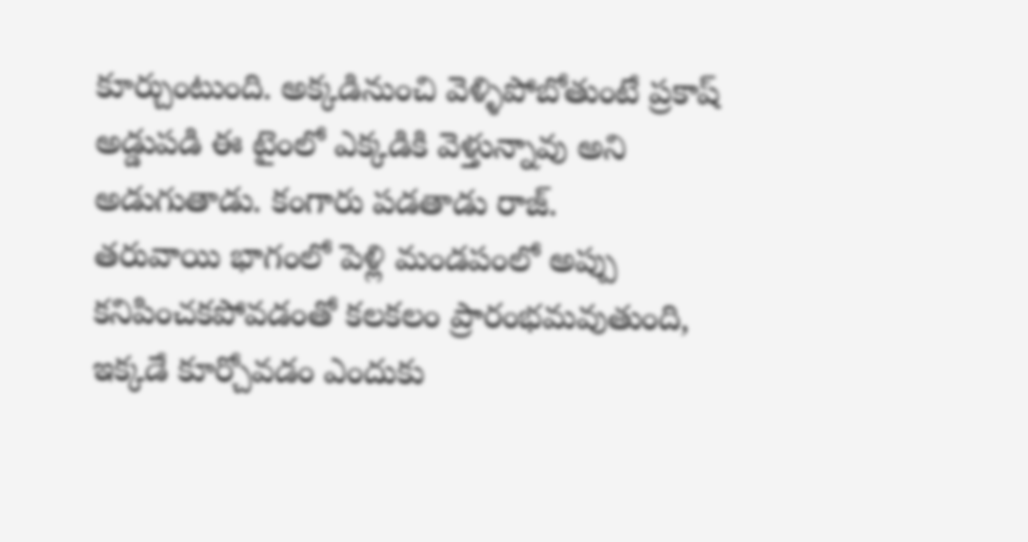కూర్చుంటుంది. అక్కడినుంచి వెళ్ళిపోబోతుంటే ప్రకాష్ అడ్డుపడి ఈ టైంలో ఎక్కడికి వెళ్తున్నావు అని అడుగుతాడు. కంగారు పడతాడు రాజ్.
తరువాయి భాగంలో పెళ్లి మండపంలో అప్పు కనిపించకపోవడంతో కలకలం ప్రారంభమవుతుంది, ఇక్కడే కూర్చోవడం ఎందుకు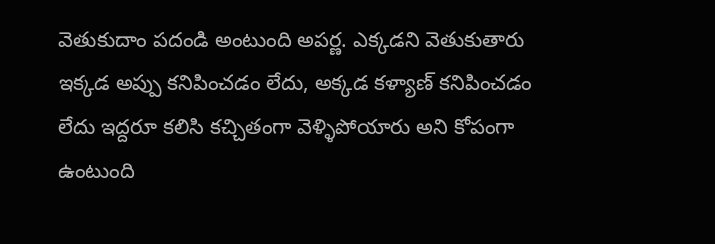వెతుకుదాం పదండి అంటుంది అపర్ణ. ఎక్కడని వెతుకుతారు ఇక్కడ అప్పు కనిపించడం లేదు, అక్కడ కళ్యాణ్ కనిపించడం లేదు ఇద్దరూ కలిసి కచ్చితంగా వెళ్ళిపోయారు అని కోపంగా ఉంటుంది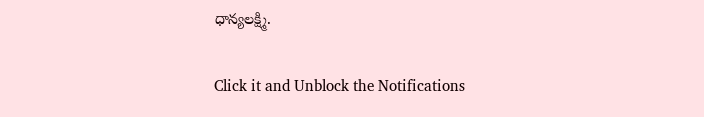ధాన్యలక్ష్మి.


Click it and Unblock the Notifications